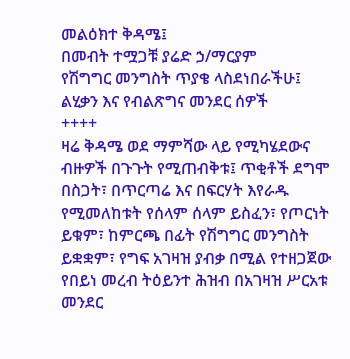መልዕክተ ቅዳሜ፤
በመብት ተሟጋቹ ያሬድ ኃ/ማርያም
የሽግግር መንግስት ጥያቄ ላስደነበራችሁ፤ ልሂቃን እና የብልጽግና መንደር ሰዎች
++++
ዛሬ ቅዳሜ ወደ ማምሻው ላይ የሚካሄደውና ብዙዎች በጉጉት የሚጠብቅቱ፤ ጥቂቶች ደግሞ በስጋት፣ በጥርጣሬ እና በፍርሃት እየራዱ የሚመለከቱት የሰላም ሰላም ይስፈን፣ የጦርነት ይቁም፣ ከምርጫ በፊት የሽግግር መንግስት ይቋቋም፣ የግፍ አገዛዝ ያብቃ በሚል የተዘጋጀው የበይነ መረብ ትዕይንተ ሕዝብ በአገዛዝ ሥርአቱ መንደር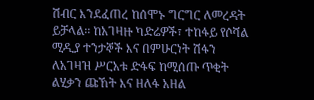ሽብር እንደፈጠረ ከሰሞኑ ግርግር ለመረዳት ይቻላል፡፡ ከአገዛዙ ካድሬዎች፣ ተከፋይ የሶሻል ሚዲያ ተንታኞች እና በምሁርነት ሽፋን ለአገዛዝ ሥርአቱ ድፋፍ ከሚሰጡ ጥቂት ልሂቃን ጩኸት እና ዘለፋ አዘል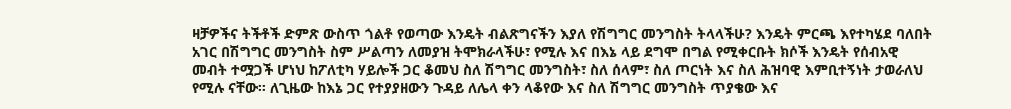ዛቻዎችና ትችቶች ድምጽ ውስጥ ጎልቶ የወጣው እንዴት ብልጽግናችን እያለ የሽግግር መንግስት ትላላችሁ? እንዴት ምርጫ እየተካሄደ ባለበት አገር በሽግግር መንግስት ስም ሥልጣን ለመያዝ ትሞክራላችሁ፣ የሚሉ እና በእኔ ላይ ደግሞ በግል የሚቀርቡት ክሶች እንዴት የሰብአዊ መብት ተሟጋች ሆነህ ከፖለቲካ ሃይሎች ጋር ቆመህ ስለ ሽግግር መንግስት፣ ስለ ሰላም፣ ስለ ጦርነት እና ስለ ሕዝባዊ እምቢተኝነት ታወራለህ የሚሉ ናቸው፡፡ ለጊዜው ከእኔ ጋር የተያያዘውን ጉዳይ ለሌላ ቀን ላቆየው እና ስለ ሽግግር መንግስት ጥያቄው እና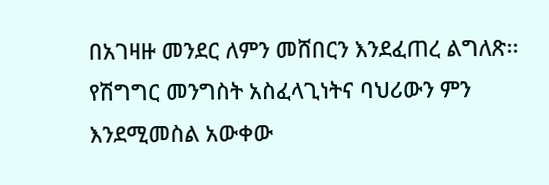በአገዛዙ መንደር ለምን መሸበርን እንደፈጠረ ልግለጽ፡፡
የሽግግር መንግስት አስፈላጊነትና ባህሪውን ምን እንደሚመስል አውቀው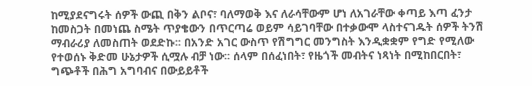ከሚያደናግሩት ሰዎች ውጪ በቅን ልቦና፣ ባለማወቅ እና ለራሳቸውም ሆነ ለአገራቸው ቀጣይ እጣ ፈንታ ከመስጋት በመነጨ ስሜት ጥያቄውን በጥርጣሬ ወይም ሳይገባቸው በተቃውሞ ላስተናገዱት ሰዎች ትንሽ ማብራሪያ ለመስጠት ወደድኩ፡፡ በአንድ አገር ውስጥ የሽግግር መንግስት እንዲቋቋም የግድ የሚለው የተወሰኑ ቅድመ ሁኔታዎች ሲሟሉ ብቻ ነው፡፡ ሰላም በሰፈነበት፣ የዜጎች መብትና ነጻነት በሚከበርበት፣ ግጭቶች በሕግ አግባብና በውይይቶች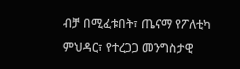ብቻ በሚፈቱበት፣ ጤናማ የፖለቲካ ምህዳር፣ የተረጋጋ መንግስታዊ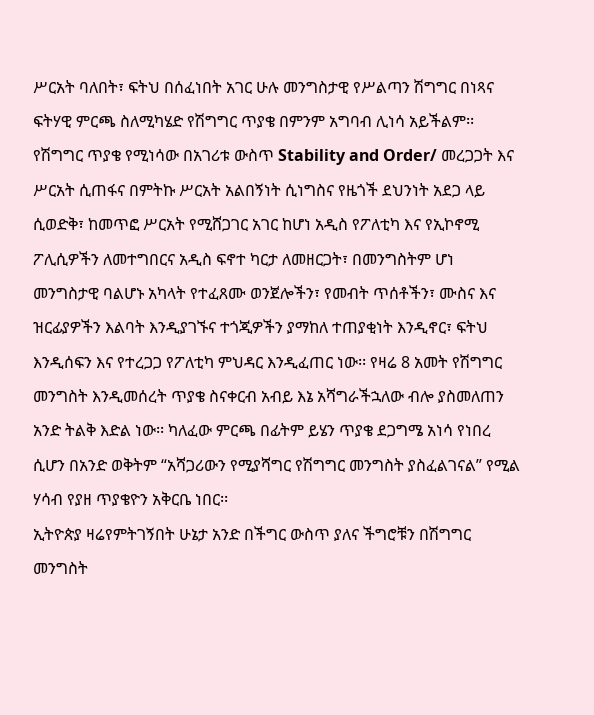ሥርአት ባለበት፣ ፍትህ በሰፈነበት አገር ሁሉ መንግስታዊ የሥልጣን ሽግግር በነጻና ፍትሃዊ ምርጫ ስለሚካሄድ የሽግግር ጥያቄ በምንም አግባብ ሊነሳ አይችልም፡፡
የሽግግር ጥያቄ የሚነሳው በአገሪቱ ውስጥ Stability and Order/ መረጋጋት እና ሥርአት ሲጠፋና በምትኩ ሥርአት አልበኝነት ሲነግስና የዜጎች ደህንነት አደጋ ላይ ሲወድቅ፣ ከመጥፎ ሥርአት የሚሸጋገር አገር ከሆነ አዲስ የፖለቲካ እና የኢኮኖሚ ፖሊሲዎችን ለመተግበርና አዲስ ፍኖተ ካርታ ለመዘርጋት፣ በመንግስትም ሆነ መንግስታዊ ባልሆኑ አካላት የተፈጸሙ ወንጀሎችን፣ የመብት ጥሰቶችን፣ ሙስና እና ዝርፊያዎችን እልባት እንዲያገኙና ተጎጂዎችን ያማከለ ተጠያቂነት እንዲኖር፣ ፍትህ እንዲሰፍን እና የተረጋጋ የፖለቲካ ምህዳር እንዲፈጠር ነው፡፡ የዛሬ 8 አመት የሽግግር መንግስት እንዲመሰረት ጥያቄ ስናቀርብ አብይ እኔ አሻግራችኋለው ብሎ ያስመለጠን አንድ ትልቅ እድል ነው፡፡ ካለፈው ምርጫ በፊትም ይሄን ጥያቄ ደጋግሜ አነሳ የነበረ ሲሆን በአንድ ወቅትም “አሻጋሪውን የሚያሻግር የሽግግር መንግስት ያስፈልገናል” የሚል ሃሳብ የያዘ ጥያቄዮን አቅርቤ ነበር፡፡
ኢትዮጵያ ዛሬየምትገኝበት ሁኔታ አንድ በችግር ውስጥ ያለና ችግሮቹን በሽግግር መንግስት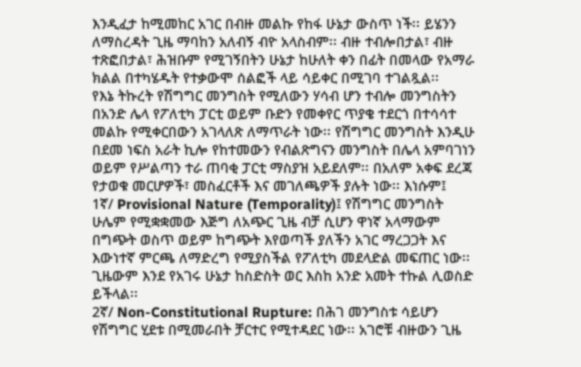እንዲፈታ ከሚመከር አገር በብዙ መልኩ የከፋ ሁኔታ ውስጥ ነች፡፡ ይሄንን ለማስረዳት ጊዜ ማባከን አለብኝ ብዮ አላስብም፡፡ ብዙ ተብሎበታል፣ ብዙ ተጽፎበታል፣ ሕዝቡም የሚገኝበትን ሁኔታ ከሁለት ቀን በፊት በመላው የአማራ ክልል በተካሄዱት የተቃውሞ ሰልፎች ላይ ሳይቀር በሚገባ ተገልጿል፡፡
የእኔ ትኩረት የሽግግር መንግስት የሚለውን ሃሳብ ሆን ተብሎ መንግስትን በአንድ ሌላ የፖለቲካ ፓርቲ ወይም ቡድን የመቀየር ጥያቄ ተደርጎ በተሳሳተ መልኩ የሚቀርበውን አገላለጽ ለማጥራት ነው፡፡ የሽግግር መንግስት እንዲሁ በደመ ነፍስ አራት ኪሎ የከተመውን የብልጽግናን መንግስት በሌላ አምባገነን ወይም የሥልጣን ተራ ጠባቂ ፓርቲ ማስያዝ አይደለም፡፡ በአለም አቀፍ ደረጃ የታወቁ መርሆዎች፣ መስፈርቶች እና መገለጫዎች ያሉት ነው፡፡ እነሱም፤
1ኛ/ Provisional Nature (Temporality)፤ የሽግግር መንግስት ሁሌም የሚቋቋመው እጅግ ለአጭር ጊዜ ብቻ ሲሆን ዋነኛ አላማውም በግጭት ወስጥ ወይም ከግጭት እየወጣች ያለችን አገር ማረጋጋት እና እውነተኛ ምርጫ ለማድረግ የሚያስችል የፖለቲካ መደላድል መፍጠር ነው፡፡ ጊዜውም እንደ የአገሩ ሁኔታ ከስድስት ወር እስከ አንድ አመት ተኩል ሊወስድ ይችላል፡፡
2ኛ/ Non-Constitutional Rupture: በሕገ መንግስቱ ሳይሆን የሽግግር ሂደቱ በሚመራበት ቻርተር የሚተዳደር ነው፡፡ አገሮቹ ብዙውን ጊዜ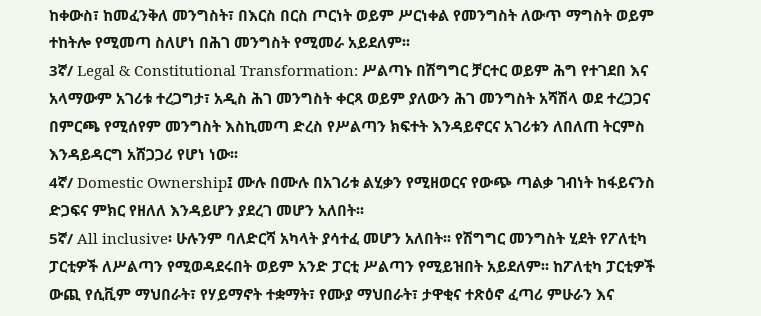ከቀውስ፣ ከመፈንቅለ መንግስት፣ በእርስ በርስ ጦርነት ወይም ሥርነቀል የመንግስት ለውጥ ማግስት ወይም ተከትሎ የሚመጣ ስለሆነ በሕገ መንግስት የሚመራ አይደለም፡፡
3ኛ/ Legal & Constitutional Transformation: ሥልጣኑ በሽግግር ቻርተር ወይም ሕግ የተገደበ እና አላማውም አገሪቱ ተረጋግታ፣ አዲስ ሕገ መንግስት ቀርጻ ወይም ያለውን ሕገ መንግስት አሻሽላ ወደ ተረጋጋና በምርጫ የሚሰየም መንግስት እስኪመጣ ድረስ የሥልጣን ክፍተት እንዳይኖርና አገሪቱን ለበለጠ ትርምስ እንዳይዳርግ አሸጋጋሪ የሆነ ነው፡፡
4ኛ/ Domestic Ownership፤ ሙሉ በሙሉ በአገሪቱ ልሂቃን የሚዘወርና የውጭ ጣልቃ ገብነት ከፋይናንስ ድጋፍና ምክር የዘለለ እንዳይሆን ያደረገ መሆን አለበት፡፡
5ኛ/ All inclusive፡ ሁሉንም ባለድርሻ አካላት ያሳተፈ መሆን አለበት፡፡ የሽግግር መንግስት ሂደት የፖለቲካ ፓርቲዎች ለሥልጣን የሚወዳደሩበት ወይም አንድ ፓርቲ ሥልጣን የሚይዝበት አይደለም፡፡ ከፖለቲካ ፓርቲዎች ውጪ የሲቪም ማህበራት፣ የሃይማኖት ተቋማት፣ የሙያ ማህበራት፣ ታዋቂና ተጽዕኖ ፈጣሪ ምሁራን እና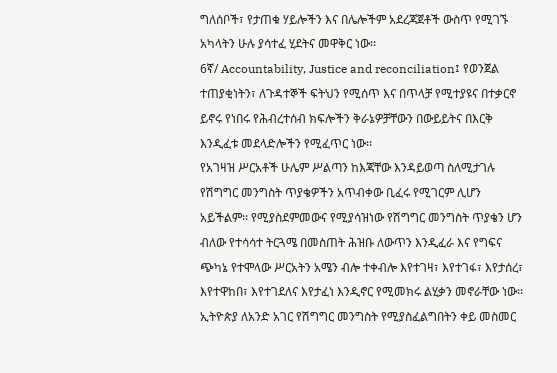ግለሰቦች፣ የታጠቁ ሃይሎችን እና በሌሎችም አደረጃጀቶች ውስጥ የሚገኙ አካላትን ሁሉ ያሳተፈ ሂደትና መዋቅር ነው፡፡
6ኛ/ Accountability, Justice and reconciliation፤ የወንጀል ተጠያቂነትን፣ ለጉዳተኞች ፍትህን የሚሰጥ እና በጥላቻ የሚተያዩና በተቃርኖ ይኖሩ የነበሩ የሕብረተሰብ ክፍሎችን ቅራኔዎቻቸውን በውይይትና በእርቅ እንዲፈቱ መደላድሎችን የሚፈጥር ነው፡፡
የአገዛዝ ሥርአቶች ሁሌም ሥልጣን ከእጃቸው እንዳይወጣ ስለሚታገሉ የሽግግር መንግስት ጥያቄዎችን አጥብቀው ቢፈሩ የሚገርም ሊሆን አይችልም፡፡ የሚያስደምመውና የሚያሳዝነው የሽግግር መንግስት ጥያቄን ሆን ብለው የተሳሳተ ትርጓሜ በመስጠት ሕዝቡ ለውጥን እንዲፈራ እና የግፍና ጭካኔ የተሞላው ሥርአትን አሜን ብሎ ተቀብሎ እየተገዛ፣ እየተገፋ፣ እየታሰረ፣ እየተዋከበ፣ እየተገደለና እየታፈነ እንዲኖር የሚመክሩ ልሂቃን መኖራቸው ነው፡፡
ኢትዮጵያ ለአንድ አገር የሽግግር መንግስት የሚያስፈልግበትን ቀይ መስመር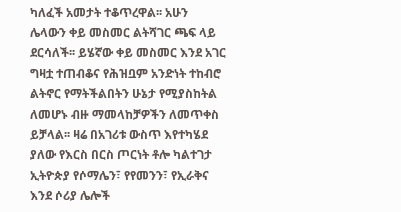ካለፈች አመታት ተቆጥረዋል፡፡ አሁን ሌላውን ቀይ መስመር ልትሻገር ጫፍ ላይ ደርሳለች፡፡ ይሄኛው ቀይ መስመር እንደ አገር ግዛቷ ተጠብቆና የሕዝቧም አንድነት ተከብሮ ልትኖር የማትችልበትን ሁኔታ የሚያስከትል ለመሆኑ ብዙ ማመላከቻዎችን ለመጥቀስ ይቻላል፡፡ ዛሬ በአገሪቱ ውስጥ እየተካሄደ ያለው የእርስ በርስ ጦርነት ቶሎ ካልተገታ ኢትዮጵያ የሶማሌን፣ የየመንን፣ የኢራቅና እንደ ሶሪያ ሌሎች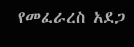የመፈራረስ አደጋ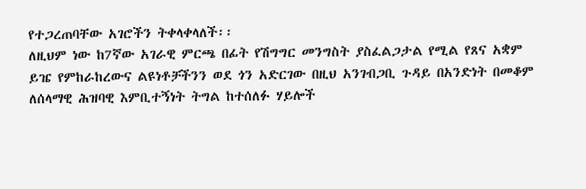የተጋረጠባቸው አገሮችን ትቀላቀላለች፡፡
ለዚህም ነው ከ7ኛው አገራዊ ምርጫ በፊት የሽግግር መንግስት ያስፈልጋታል የሚል የጸና አቋም ይዤ የምከራከረውና ልዩነቶቻችንን ወደ ጎን አድርገው በዚህ አንገብጋቢ ጉዳይ በአንድነት በመቆም ለሰላማዊ ሕዝባዊ እምቢተኝነት ትግል ከተሰለፉ ሃይሎች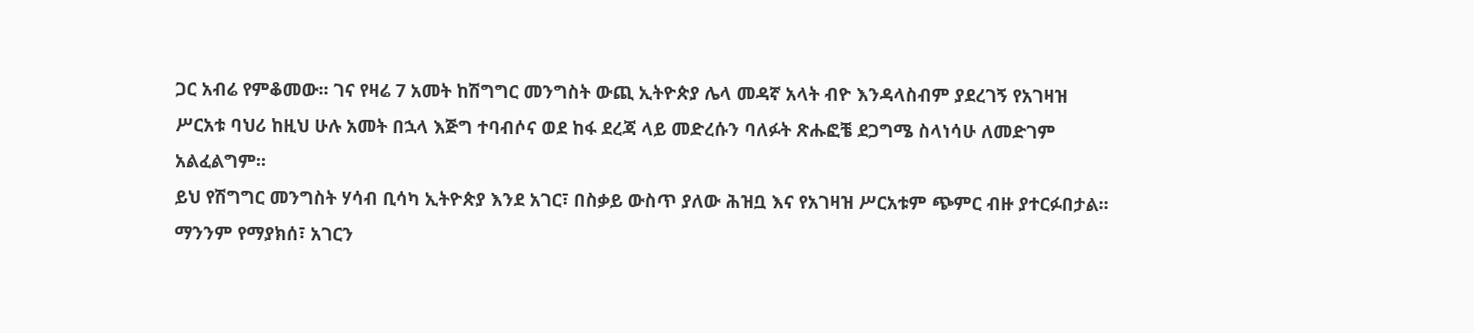ጋር አብሬ የምቆመው፡፡ ገና የዛሬ 7 አመት ከሽግግር መንግስት ውጪ ኢትዮጵያ ሌላ መዳኛ አላት ብዮ እንዳላስብም ያደረገኝ የአገዛዝ ሥርአቱ ባህሪ ከዚህ ሁሉ አመት በኋላ እጅግ ተባብሶና ወደ ከፋ ደረጃ ላይ መድረሱን ባለፉት ጽሑፎቼ ደጋግሜ ስላነሳሁ ለመድገም አልፈልግም፡፡
ይህ የሽግግር መንግስት ሃሳብ ቢሳካ ኢትዮጵያ እንደ አገር፣ በስቃይ ውስጥ ያለው ሕዝቧ እና የአገዛዝ ሥርአቱም ጭምር ብዙ ያተርፉበታል፡፡ ማንንም የማያክሰ፣ አገርን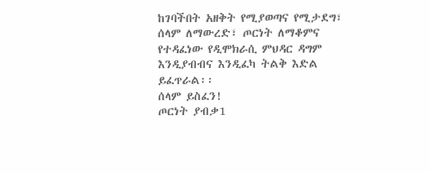ከገባችበት አዘቅት የሚያወጣና የሚታደግ፣ ሰላም ለማውረድ፣ ጦርነት ለማቆምና የተዳፈነው የዲሞክራሲ ምህዳር ዳግም እንዲያብብና እንዲፈካ ትልቅ እድል ይፈጥራል፡፡
ሰላም ይስፈን!
ጦርነት ያብቃ1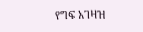የግፍ አገዛዝ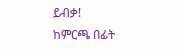ይብቃ!
ከምርጫ በፊት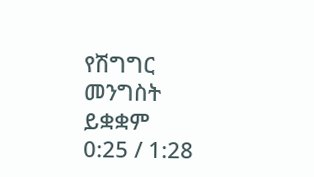የሽግግር መንግስት ይቋቋም
0:25 / 1:28